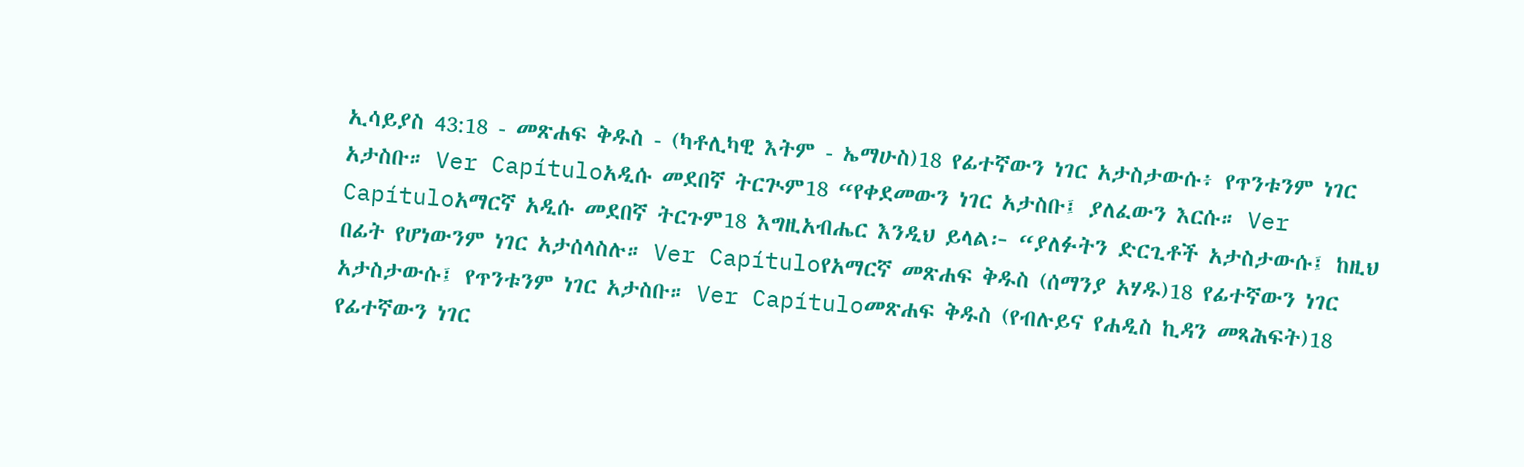ኢሳይያስ 43:18 - መጽሐፍ ቅዱስ - (ካቶሊካዊ እትም - ኤማሁስ)18 የፊተኛውን ነገር አታስታውሱ፥ የጥንቱንም ነገር አታስቡ። Ver Capítuloአዲሱ መደበኛ ትርጒም18 “የቀደመውን ነገር አታስቡ፤ ያለፈውን እርሱ። Ver Capítuloአማርኛ አዲሱ መደበኛ ትርጉም18 እግዚአብሔር እንዲህ ይላል፦ “ያለፉትን ድርጊቶች አታስታውሱ፤ ከዚህ በፊት የሆነውንም ነገር አታሰላስሉ። Ver Capítuloየአማርኛ መጽሐፍ ቅዱስ (ሰማንያ አሃዱ)18 የፊተኛውን ነገር አታስታውሱ፤ የጥንቱንም ነገር አታስቡ። Ver Capítuloመጽሐፍ ቅዱስ (የብሉይና የሐዲስ ኪዳን መጻሕፍት)18 የፊተኛውን ነገር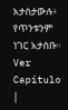አታስታውሉ፥ የጥንቱንም ነገር አታስቡ። Ver Capítulo |